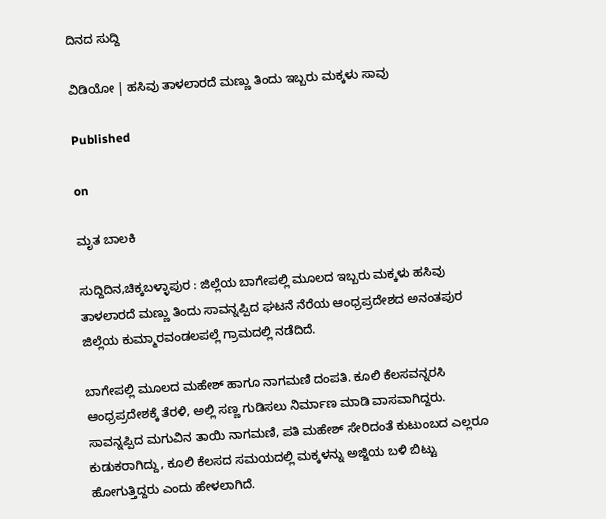ದಿನದ ಸುದ್ದಿ

ವಿಡಿಯೋ | ಹಸಿವು ತಾಳಲಾರದೆ ಮಣ್ಣು ತಿಂದು ಇಬ್ಬರು ಮಕ್ಕಳು ಸಾವು

Published

on

ಮೃತ ಬಾಲಕಿ

ಸುದ್ದಿದಿನ,ಚಿಕ್ಕಬಳ್ಳಾಪುರ : ಜಿಲ್ಲೆಯ ಬಾಗೇಪಲ್ಲಿ ಮೂಲದ ಇಬ್ಬರು ಮಕ್ಕಳು ಹಸಿವು ತಾಳಲಾರದೆ ಮಣ್ಣು ತಿಂದು ಸಾವನ್ನಪ್ಪಿದ ಘಟನೆ ನೆರೆಯ ಆಂಧ್ರಪ್ರದೇಶದ ಅನಂತಪುರ ಜಿಲ್ಲೆಯ ಕುಮ್ಮಾರವಂಡಲಪಲ್ಲೆ ಗ್ರಾಮದಲ್ಲಿ ನಡೆದಿದೆ.

ಬಾಗೇಪಲ್ಲಿ ಮೂಲದ ಮಹೇಶ್ ಹಾಗೂ ನಾಗಮಣಿ ದಂಪತಿ. ಕೂಲಿ ಕೆಲಸವನ್ನರಸಿ ಆಂಧ್ರಪ್ರದೇಶಕ್ಕೆ ತೆರಳಿ, ಅಲ್ಲಿ ಸಣ್ಣ ಗುಡಿಸಲು ನಿರ್ಮಾಣ ಮಾಡಿ ವಾಸವಾಗಿದ್ದರು. ಸಾವನ್ನಪ್ಪಿದ ಮಗುವಿನ ತಾಯಿ ನಾಗಮಣಿ, ಪತಿ ಮಹೇಶ್ ಸೇರಿದಂತೆ ಕುಟುಂಬದ ಎಲ್ಲರೂ ಕುಡುಕರಾಗಿದ್ದು, ಕೂಲಿ ಕೆಲಸದ ಸಮಯದಲ್ಲಿ ಮಕ್ಕಳನ್ನು ಅಜ್ಜಿಯ ಬಳಿ ಬಿಟ್ಟು ಹೋಗುತ್ತಿದ್ದರು ಎಂದು ಹೇಳಲಾಗಿದೆ.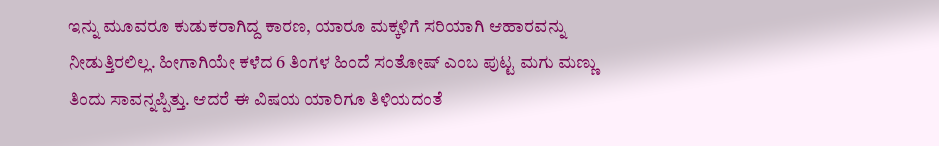ಇನ್ನು ಮೂವರೂ ಕುಡುಕರಾಗಿದ್ದ ಕಾರಣ, ಯಾರೂ ಮಕ್ಕಳಿಗೆ ಸರಿಯಾಗಿ ಆಹಾರವನ್ನು ನೀಡುತ್ತಿರಲಿಲ್ಲ. ಹೀಗಾಗಿಯೇ ಕಳೆದ 6 ತಿಂಗಳ ಹಿಂದೆ ಸಂತೋಷ್ ಎಂಬ ಪುಟ್ಟ ಮಗು ಮಣ್ಣು ತಿಂದು ಸಾವನ್ನಪ್ಪಿತ್ತು. ಆದರೆ ಈ ವಿಷಯ ಯಾರಿಗೂ ತಿಳಿಯದಂತೆ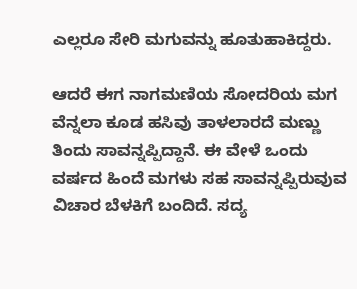ಎಲ್ಲರೂ ಸೇರಿ ಮಗುವನ್ನು ಹೂತುಹಾಕಿದ್ದರು.

ಆದರೆ ಈಗ ನಾಗಮಣಿಯ ಸೋದರಿಯ ಮಗ ವೆನ್ನಲಾ‌ ಕೂಡ ಹಸಿವು ತಾಳಲಾರದೆ ಮಣ್ಣು ತಿಂದು ಸಾವನ್ನಪ್ಪಿದ್ದಾನೆ. ಈ ವೇಳೆ ಒಂದು ವರ್ಷದ ಹಿಂದೆ ಮಗಳು ಸಹ ಸಾವನ್ನಪ್ಪಿರುವುವ ವಿಚಾರ ಬೆಳಕಿಗೆ ಬಂದಿದೆ. ಸದ್ಯ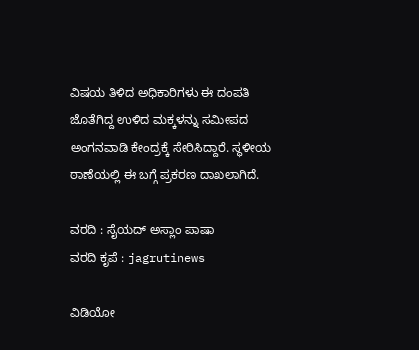ವಿಷಯ ತಿಳಿದ ಅಧಿಕಾರಿಗಳು ಈ ದಂಪತಿ ಜೊತೆಗಿದ್ದ ಉಳಿದ ಮಕ್ಕಳನ್ನು ಸಮೀಪದ ಅಂಗನವಾಡಿ ಕೇಂದ್ರಕ್ಕೆ ಸೇರಿಸಿದ್ದಾರೆ. ಸ್ಥಳೀಯ ಠಾಣೆಯಲ್ಲಿ ಈ ಬಗ್ಗೆ ಪ್ರಕರಣ ದಾಖಲಾಗಿದೆ.

ವರದಿ : ಸೈಯದ್‌ ಅಸ್ಲಾಂ ಪಾಷಾ
ವರದಿ ಕೃಪೆ : jagrutinews

ವಿಡಿಯೋ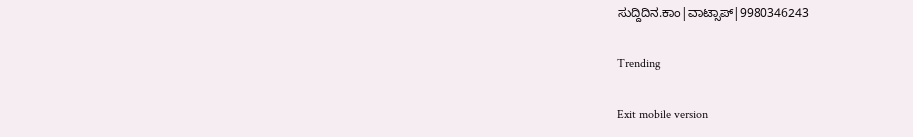ಸುದ್ದಿದಿನ.ಕಾಂ|ವಾಟ್ಸಾಪ್|9980346243

Trending

Exit mobile version